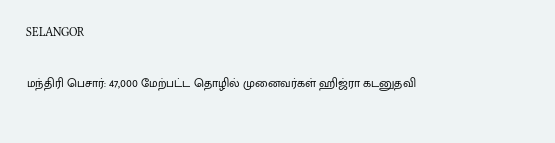SELANGOR

மந்திரி பெசார்: 47,000 மேற்பட்ட தொழில் முனைவர்கள் ஹிஜ்ரா கடனுதவி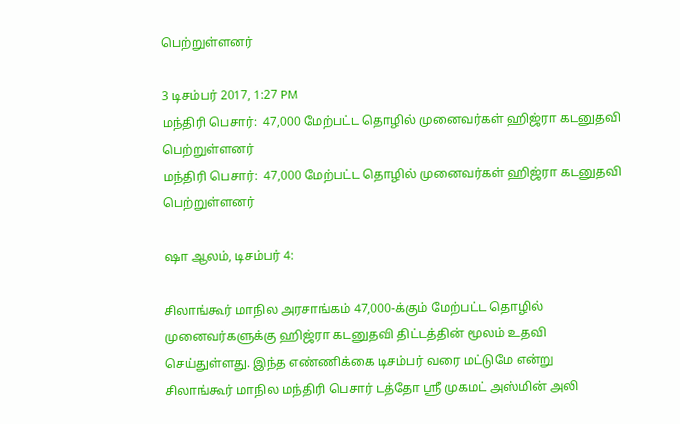பெற்றுள்ளனர்

3 டிசம்பர் 2017, 1:27 PM
மந்திரி பெசார்:  47,000 மேற்பட்ட தொழில் முனைவர்கள் ஹிஜ்ரா கடனுதவி பெற்றுள்ளனர்
மந்திரி பெசார்:  47,000 மேற்பட்ட தொழில் முனைவர்கள் ஹிஜ்ரா கடனுதவி பெற்றுள்ளனர்

ஷா ஆலம், டிசம்பர் 4:

சிலாங்கூர் மாநில அரசாங்கம் 47,000-க்கும் மேற்பட்ட தொழில் முனைவர்களுக்கு ஹிஜ்ரா கடனுதவி திட்டத்தின் மூலம் உதவி செய்துள்ளது. இந்த எண்ணிக்கை டிசம்பர் வரை மட்டுமே என்று சிலாங்கூர் மாநில மந்திரி பெசார் டத்தோ ஸ்ரீ முகமட் அஸ்மின் அலி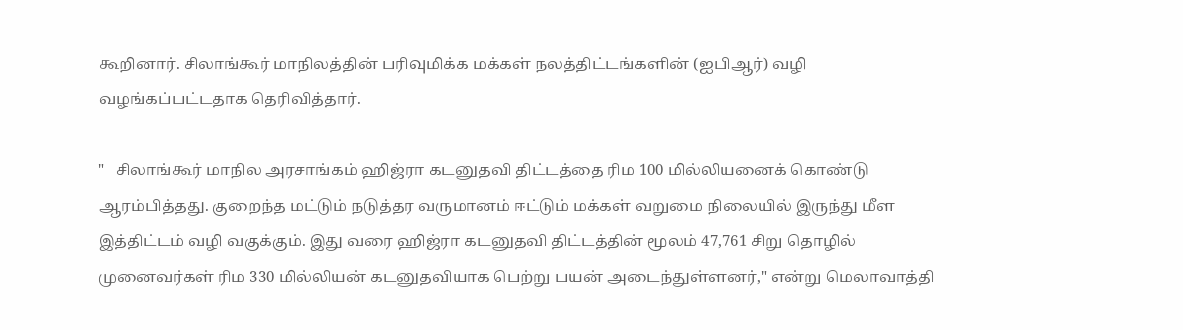கூறினார். சிலாங்கூர் மாநிலத்தின் பரிவுமிக்க மக்கள் நலத்திட்டங்களின் (ஐபிஆர்) வழி வழங்கப்பட்டதாக தெரிவித்தார்.

"   சிலாங்கூர் மாநில அரசாங்கம் ஹிஜ்ரா கடனுதவி திட்டத்தை ரிம 100 மில்லியனைக் கொண்டு ஆரம்பித்தது. குறைந்த மட்டும் நடுத்தர வருமானம் ஈட்டும் மக்கள் வறுமை நிலையில் இருந்து மீள இத்திட்டம் வழி வகுக்கும். இது வரை ஹிஜ்ரா கடனுதவி திட்டத்தின் மூலம் 47,761 சிறு தொழில் முனைவர்கள் ரிம 330 மில்லியன் கடனுதவியாக பெற்று பயன் அடைந்துள்ளனர்," என்று மெலாவாத்தி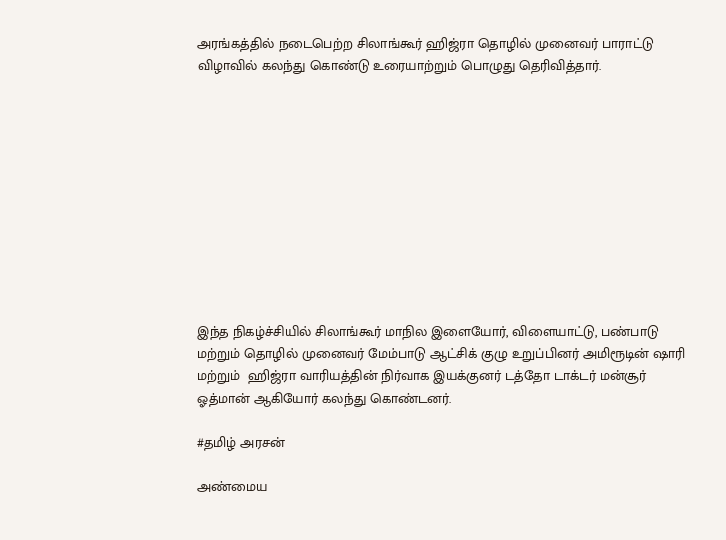அரங்கத்தில் நடைபெற்ற சிலாங்கூர் ஹிஜ்ரா தொழில் முனைவர் பாராட்டு விழாவில் கலந்து கொண்டு உரையாற்றும் பொழுது தெரிவித்தார்.











இந்த நிகழ்ச்சியில் சிலாங்கூர் மாநில இளையோர், விளையாட்டு, பண்பாடு மற்றும் தொழில் முனைவர் மேம்பாடு ஆட்சிக் குழு உறுப்பினர் அமிரூடின் ஷாரி மற்றும்  ஹிஜ்ரா வாரியத்தின் நிர்வாக இயக்குனர் டத்தோ டாக்டர் மன்சூர் ஓத்மான் ஆகியோர் கலந்து கொண்டனர்.

#தமிழ் அரசன்

அண்மைய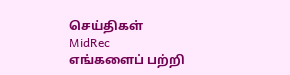செய்திகள்
MidRec
எங்களைப் பற்றி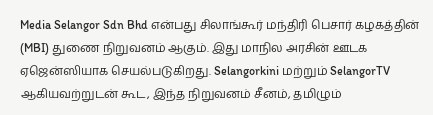Media Selangor Sdn Bhd என்பது சிலாங்கூர் மந்திரி பெசார் கழகத்தின் (MBI) துணை நிறுவனம் ஆகும். இது மாநில அரசின் ஊடக ஏஜென்ஸியாக செயல்படுகிறது. Selangorkini மற்றும் SelangorTV ஆகியவற்றுடன் கூட, இந்த நிறுவனம் சீனம், தமிழும்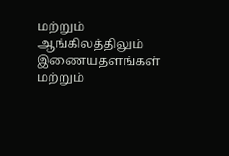மற்றும் ஆங்கிலத்திலும் இணையதளங்கள் மற்றும்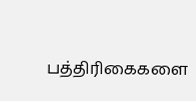பத்திரிகைகளை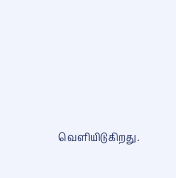வெளியிடுகிறது.